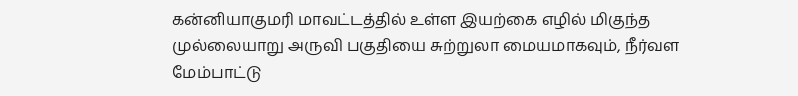கன்னியாகுமரி மாவட்டத்தில் உள்ள இயற்கை எழில் மிகுந்த முல்லையாறு அருவி பகுதியை சுற்றுலா மையமாகவும், நீர்வள மேம்பாட்டு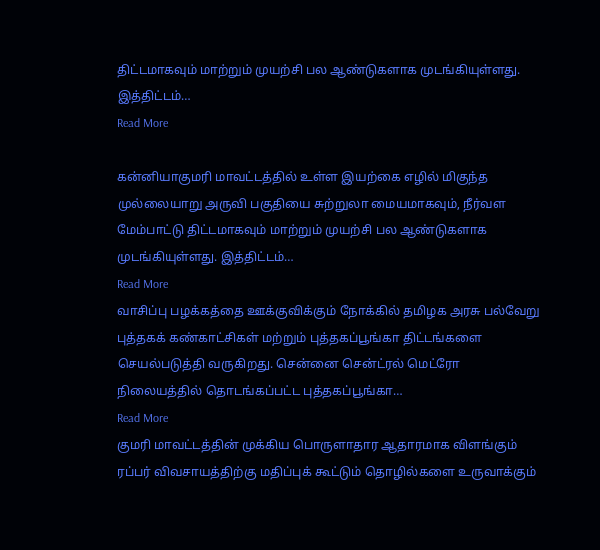திட்டமாகவும் மாற்றும் முயற்சி பல ஆண்டுகளாக முடங்கியுள்ளது. இத்திட்டம்…
Read More

கன்னியாகுமரி மாவட்டத்தில் உள்ள இயற்கை எழில் மிகுந்த முல்லையாறு அருவி பகுதியை சுற்றுலா மையமாகவும், நீர்வள மேம்பாட்டு திட்டமாகவும் மாற்றும் முயற்சி பல ஆண்டுகளாக முடங்கியுள்ளது. இத்திட்டம்…
Read More
வாசிப்பு பழக்கத்தை ஊக்குவிக்கும் நோக்கில் தமிழக அரசு பல்வேறு புத்தகக் கண்காட்சிகள் மற்றும் புத்தகப்பூங்கா திட்டங்களை செயல்படுத்தி வருகிறது. சென்னை சென்ட்ரல் மெட்ரோ நிலையத்தில் தொடங்கப்பட்ட புத்தகப்பூங்கா…
Read More
குமரி மாவட்டத்தின் முக்கிய பொருளாதார ஆதாரமாக விளங்கும் ரப்பர் விவசாயத்திற்கு மதிப்புக் கூட்டும் தொழில்களை உருவாக்கும்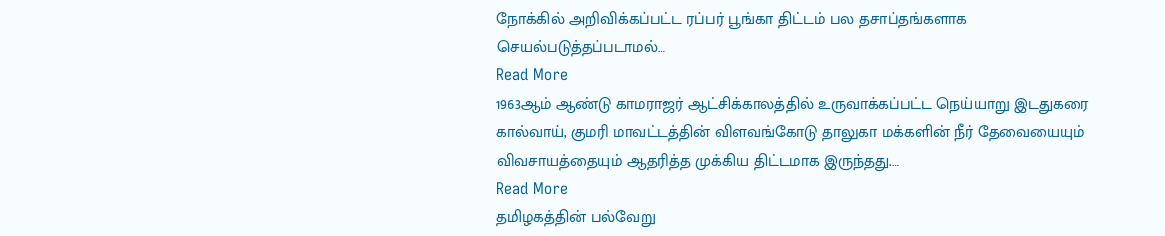நோக்கில் அறிவிக்கப்பட்ட ரப்பர் பூங்கா திட்டம் பல தசாப்தங்களாக செயல்படுத்தப்படாமல்…
Read More
1963ஆம் ஆண்டு காமராஜர் ஆட்சிக்காலத்தில் உருவாக்கப்பட்ட நெய்யாறு இடதுகரை கால்வாய், குமரி மாவட்டத்தின் விளவங்கோடு தாலுகா மக்களின் நீர் தேவையையும் விவசாயத்தையும் ஆதரித்த முக்கிய திட்டமாக இருந்தது.…
Read More
தமிழகத்தின் பல்வேறு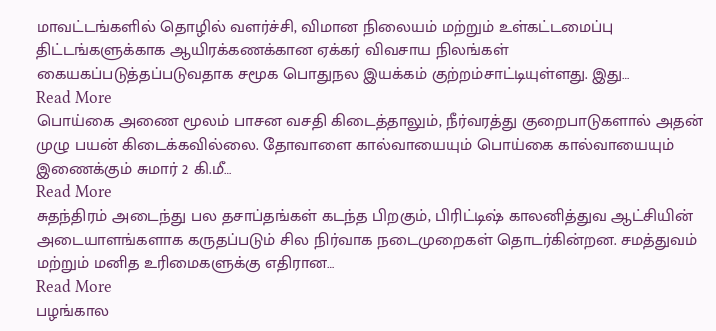மாவட்டங்களில் தொழில் வளர்ச்சி, விமான நிலையம் மற்றும் உள்கட்டமைப்பு திட்டங்களுக்காக ஆயிரக்கணக்கான ஏக்கர் விவசாய நிலங்கள் கையகப்படுத்தப்படுவதாக சமூக பொதுநல இயக்கம் குற்றம்சாட்டியுள்ளது. இது…
Read More
பொய்கை அணை மூலம் பாசன வசதி கிடைத்தாலும், நீர்வரத்து குறைபாடுகளால் அதன் முழு பயன் கிடைக்கவில்லை. தோவாளை கால்வாயையும் பொய்கை கால்வாயையும் இணைக்கும் சுமார் 2 கி.மீ…
Read More
சுதந்திரம் அடைந்து பல தசாப்தங்கள் கடந்த பிறகும், பிரிட்டிஷ் காலனித்துவ ஆட்சியின் அடையாளங்களாக கருதப்படும் சில நிர்வாக நடைமுறைகள் தொடர்கின்றன. சமத்துவம் மற்றும் மனித உரிமைகளுக்கு எதிரான…
Read More
பழங்கால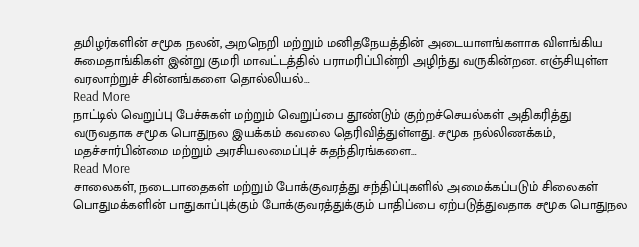தமிழர்களின் சமூக நலன், அறநெறி மற்றும் மனிதநேயத்தின் அடையாளங்களாக விளங்கிய சுமைதாங்கிகள் இன்று குமரி மாவட்டத்தில் பராமரிப்பின்றி அழிந்து வருகின்றன. எஞ்சியுள்ள வரலாற்றுச் சின்னங்களை தொல்லியல்…
Read More
நாட்டில் வெறுப்பு பேச்சுகள் மற்றும் வெறுப்பை தூண்டும் குற்றச்செயல்கள் அதிகரித்து வருவதாக சமூக பொதுநல இயக்கம் கவலை தெரிவித்துள்ளது. சமூக நல்லிணக்கம், மதச்சார்பின்மை மற்றும் அரசியலமைப்புச் சுதந்திரங்களை…
Read More
சாலைகள், நடைபாதைகள் மற்றும் போக்குவரத்து சந்திப்புகளில் அமைக்கப்படும் சிலைகள் பொதுமக்களின் பாதுகாப்புக்கும் போக்குவரத்துக்கும் பாதிப்பை ஏற்படுத்துவதாக சமூக பொதுநல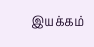இயக்கம்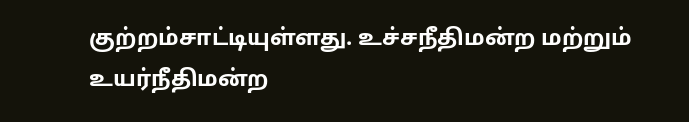குற்றம்சாட்டியுள்ளது. உச்சநீதிமன்ற மற்றும் உயர்நீதிமன்ற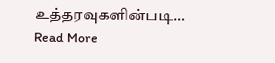உத்தரவுகளின்படி…
Read More